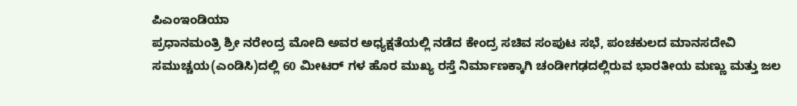ಪಿಎಂಇಂಡಿಯಾ
ಪ್ರಧಾನಮಂತ್ರಿ ಶ್ರೀ ನರೇಂದ್ರ ಮೋದಿ ಅವರ ಅಧ್ಯಕ್ಷತೆಯಲ್ಲಿ ನಡೆದ ಕೇಂದ್ರ ಸಚಿವ ಸಂಪುಟ ಸಭೆ, ಪಂಚಕುಲದ ಮಾನಸದೇವಿ ಸಮುಚ್ಚಯ(ಎಂಡಿಸಿ)ದಲ್ಲಿ 60 ಮೀಟರ್ ಗಳ ಹೊರ ಮುಖ್ಯ ರಸ್ತೆ ನಿರ್ಮಾಣಕ್ಕಾಗಿ ಚಂಡೀಗಢದಲ್ಲಿರುವ ಭಾರತೀಯ ಮಣ್ಣು ಮತ್ತು ಜಲ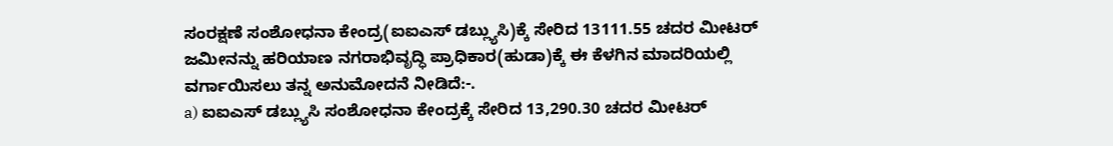ಸಂರಕ್ಷಣೆ ಸಂಶೋಧನಾ ಕೇಂದ್ರ(ಐಐಎಸ್ ಡಬ್ಲ್ಯುಸಿ)ಕ್ಕೆ ಸೇರಿದ 13111.55 ಚದರ ಮೀಟರ್ ಜಮೀನನ್ನು ಹರಿಯಾಣ ನಗರಾಭಿವೃದ್ಧಿ ಪ್ರಾಧಿಕಾರ(ಹುಡಾ)ಕ್ಕೆ ಈ ಕೆಳಗಿನ ಮಾದರಿಯಲ್ಲಿ ವರ್ಗಾಯಿಸಲು ತನ್ನ ಅನುಮೋದನೆ ನೀಡಿದೆ:-.
a) ಐಐಎಸ್ ಡಬ್ಲ್ಯುಸಿ ಸಂಶೋಧನಾ ಕೇಂದ್ರಕ್ಕೆ ಸೇರಿದ 13,290.30 ಚದರ ಮೀಟರ್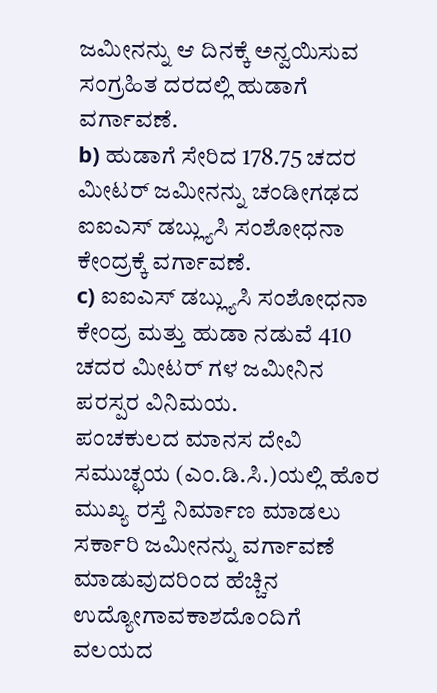ಜಮೀನನ್ನು ಆ ದಿನಕ್ಕೆ ಅನ್ವಯಿಸುವ ಸಂಗ್ರಹಿತ ದರದಲ್ಲಿ ಹುಡಾಗೆ ವರ್ಗಾವಣೆ.
b) ಹುಡಾಗೆ ಸೇರಿದ 178.75 ಚದರ ಮೀಟರ್ ಜಮೀನನ್ನು ಚಂಡೀಗಢದ ಐಐಎಸ್ ಡಬ್ಲ್ಯುಸಿ ಸಂಶೋಧನಾ ಕೇಂದ್ರಕ್ಕೆ ವರ್ಗಾವಣೆ.
c) ಐಐಎಸ್ ಡಬ್ಲ್ಯುಸಿ ಸಂಶೋಧನಾ ಕೇಂದ್ರ ಮತ್ತು ಹುಡಾ ನಡುವೆ 410 ಚದರ ಮೀಟರ್ ಗಳ ಜಮೀನಿನ ಪರಸ್ಪರ ವಿನಿಮಯ.
ಪಂಚಕುಲದ ಮಾನಸ ದೇವಿ ಸಮುಚ್ಛಯ (ಎಂ.ಡಿ.ಸಿ.)ಯಲ್ಲಿ ಹೊರ ಮುಖ್ಯ ರಸ್ತೆ ನಿರ್ಮಾಣ ಮಾಡಲು ಸರ್ಕಾರಿ ಜಮೀನನ್ನು ವರ್ಗಾವಣೆ ಮಾಡುವುದರಿಂದ ಹೆಚ್ಚಿನ ಉದ್ಯೋಗಾವಕಾಶದೊಂದಿಗೆ ವಲಯದ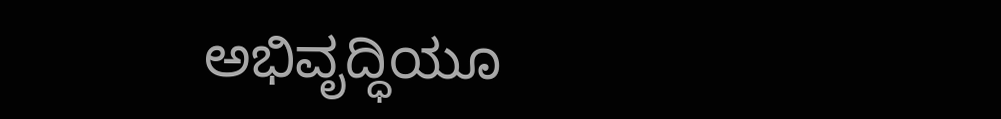ಅಭಿವೃದ್ಧಿಯೂ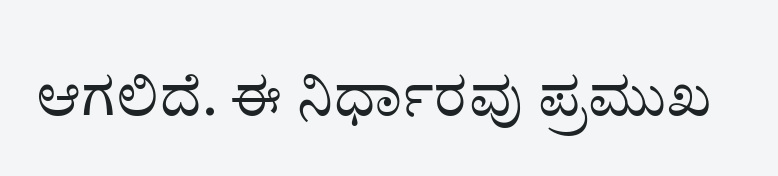ಆಗಲಿದೆ. ಈ ನಿರ್ಧಾರವು ಪ್ರಮುಖ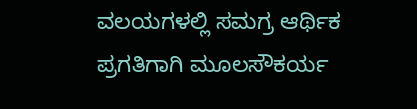ವಲಯಗಳಲ್ಲಿ ಸಮಗ್ರ ಆರ್ಥಿಕ ಪ್ರಗತಿಗಾಗಿ ಮೂಲಸೌಕರ್ಯ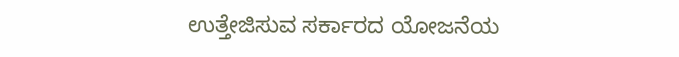ಉತ್ತೇಜಿಸುವ ಸರ್ಕಾರದ ಯೋಜನೆಯ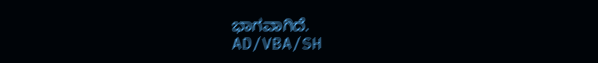ಭಾಗವಾಗಿದೆ.
AD/VBA/SH